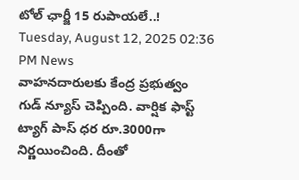టోల్ ఛార్జీ 15 రుపాయలే..!
Tuesday, August 12, 2025 02:36 PM News
వాహనదారులకు కేంద్ర ప్రభుత్వం గుడ్ న్యూస్ చెప్పింది. వార్షిక ఫాస్ట్ ట్యాగ్ పాస్ ధర రూ.3000గా నిర్ణయించింది. దీంతో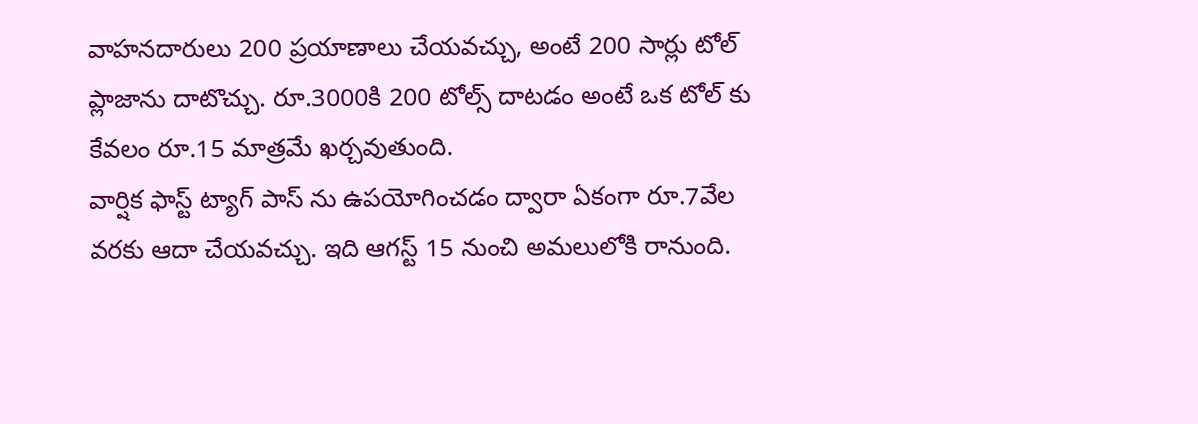వాహనదారులు 200 ప్రయాణాలు చేయవచ్చు, అంటే 200 సార్లు టోల్ ప్లాజాను దాటొచ్చు. రూ.3000కి 200 టోల్స్ దాటడం అంటే ఒక టోల్ కు కేవలం రూ.15 మాత్రమే ఖర్చవుతుంది.
వార్షిక ఫాస్ట్ ట్యాగ్ పాస్ ను ఉపయోగించడం ద్వారా ఏకంగా రూ.7వేల వరకు ఆదా చేయవచ్చు. ఇది ఆగస్ట్ 15 నుంచి అమలులోకి రానుంది.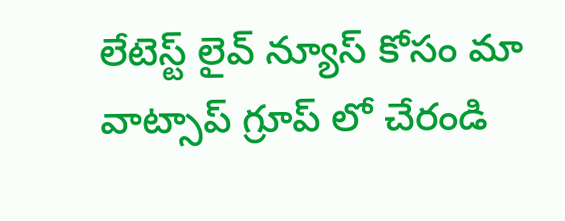లేటెస్ట్ లైవ్ న్యూస్ కోసం మా వాట్సాప్ గ్రూప్ లో చేరండి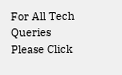For All Tech Queries Please Click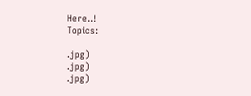Here..!
Topics:

.jpg)
.jpg)
.jpg)